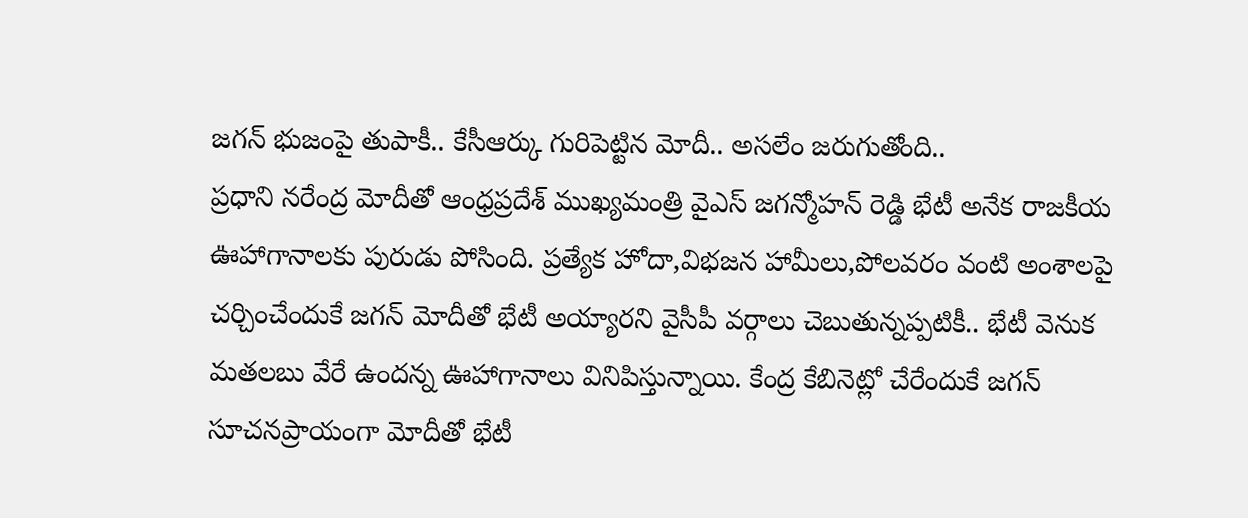జగన్ భుజంపై తుపాకీ.. కేసీఆర్కు గురిపెట్టిన మోదీ.. అసలేం జరుగుతోంది..
ప్రధాని నరేంద్ర మోదీతో ఆంధ్రప్రదేశ్ ముఖ్యమంత్రి వైఎస్ జగన్మోహన్ రెడ్డి భేటీ అనేక రాజకీయ ఊహాగానాలకు పురుడు పోసింది. ప్రత్యేక హోదా,విభజన హామీలు,పోలవరం వంటి అంశాలపై చర్చించేందుకే జగన్ మోదీతో భేటీ అయ్యారని వైసీపీ వర్గాలు చెబుతున్నప్పటికీ.. భేటీ వెనుక మతలబు వేరే ఉందన్న ఊహాగానాలు వినిపిస్తున్నాయి. కేంద్ర కేబినెట్లో చేరేందుకే జగన్ సూచనప్రాయంగా మోదీతో భేటీ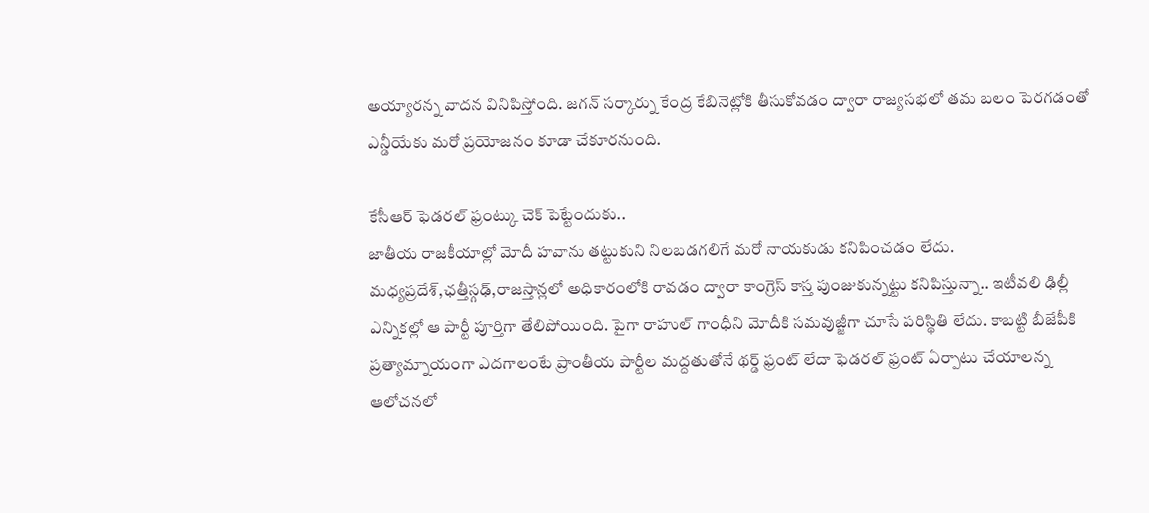అయ్యారన్న వాదన వినిపిస్తోంది. జగన్ సర్కార్ను కేంద్ర కేబినెట్లోకి తీసుకోవడం ద్వారా రాజ్యసభలో తమ బలం పెరగడంతో ఎన్డీయేకు మరో ప్రయోజనం కూడా చేకూరనుంది.

కేసీఆర్ ఫెడరల్ ఫ్రంట్కు చెక్ పెట్టేందుకు..
జాతీయ రాజకీయాల్లో మోదీ హవాను తట్టుకుని నిలబడగలిగే మరో నాయకుడు కనిపించడం లేదు. మధ్యప్రదేశ్,ఛత్తీస్గఢ్,రాజస్తాన్లలో అధికారంలోకి రావడం ద్వారా కాంగ్రెస్ కాస్త పుంజుకున్నట్టు కనిపిస్తున్నా.. ఇటీవలి ఢిల్లీ ఎన్నికల్లో ఆ పార్టీ పూర్తిగా తేలిపోయింది. పైగా రాహుల్ గాంధీని మోదీకి సమవుజ్జీగా చూసే పరిస్థితి లేదు. కాబట్టి బీజేపీకి ప్రత్యామ్నాయంగా ఎదగాలంటే ప్రాంతీయ పార్టీల మద్దతుతోనే థర్డ్ ఫ్రంట్ లేదా ఫెడరల్ ఫ్రంట్ ఏర్పాటు చేయాలన్న ఆలోచనలో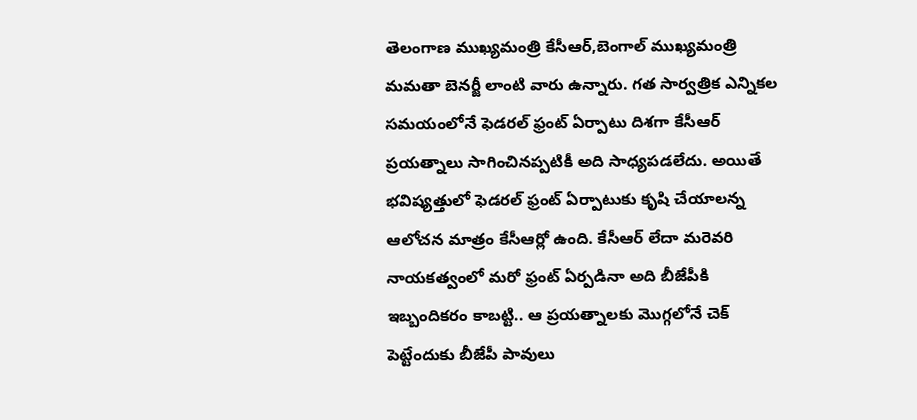తెలంగాణ ముఖ్యమంత్రి కేసీఆర్,బెంగాల్ ముఖ్యమంత్రి మమతా బెనర్జీ లాంటి వారు ఉన్నారు. గత సార్వత్రిక ఎన్నికల సమయంలోనే ఫెడరల్ ఫ్రంట్ ఏర్పాటు దిశగా కేసీఆర్ ప్రయత్నాలు సాగించినప్పటికీ అది సాధ్యపడలేదు. అయితే భవిష్యత్తులో ఫెడరల్ ఫ్రంట్ ఏర్పాటుకు కృషి చేయాలన్న ఆలోచన మాత్రం కేసీఆర్లో ఉంది. కేసీఆర్ లేదా మరెవరి నాయకత్వంలో మరో ఫ్రంట్ ఏర్పడినా అది బీజేపీకి ఇబ్బందికరం కాబట్టి.. ఆ ప్రయత్నాలకు మొగ్గలోనే చెక్ పెట్టేందుకు బీజేపీ పావులు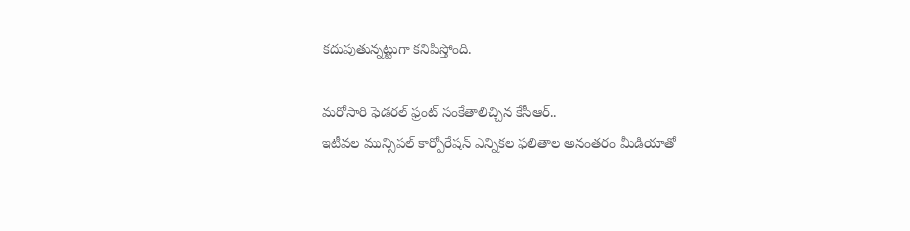కదుపుతున్నట్టుగా కనిపిస్తోంది.

మరోసారి ఫెడరల్ ఫ్రంట్ సంకేతాలిచ్చిన కేసీఆర్..
ఇటీవల మున్సిపల్ కార్పోరేషన్ ఎన్నికల ఫలితాల అనంతరం మీడియాతో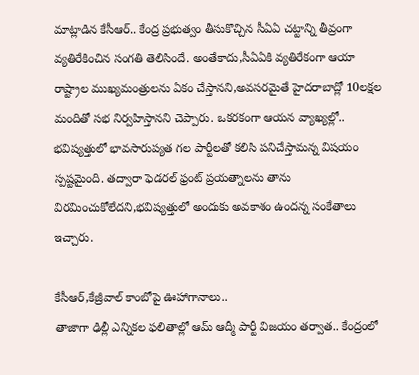మాట్లాడిన కేసీఆర్.. కేంద్ర ప్రభుత్వం తీసుకొచ్చిన సీఏఏ చట్టాన్ని తీవ్రంగా వ్యతిరేకించిన సంగతి తెలిసిందే. అంతేకాదు,సీఏఏకి వ్యతిరేకంగా ఆయా రాష్ట్రాల ముఖ్యమంత్రులను ఏకం చేస్తానని,అవసరమైతే హైదరాబాద్లో 10లక్షల మందితో సభ నిర్వహిస్తానని చెప్పారు. ఒకరకంగా ఆయన వ్యాఖ్యల్లో.. భవిష్యత్తులో భావసారుప్యత గల పార్టీలతో కలిసి పనిచేస్తామన్న విషయం స్పష్టమైంది. తద్వారా ఫెడరల్ ఫ్రంట్ ప్రయత్నాలను తాను విరమించుకోలేదని,భవిష్యత్తులో అందుకు అవకాశం ఉందన్న సంకేతాలు ఇచ్చారు.

కేసీఆర్,కేజ్రీవాల్ కాంబోపై ఊహాగానాలు..
తాజాగా ఢిల్లీ ఎన్నికల ఫలితాల్లో ఆమ్ ఆద్మీ పార్టీ విజయం తర్వాత.. కేంద్రంలో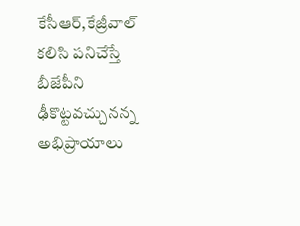కేసీఆర్,కేజ్రీవాల్ కలిసి పనిచేస్తే బీజేపీని ఢీకొట్టవచ్చునన్న అభిప్రాయాలు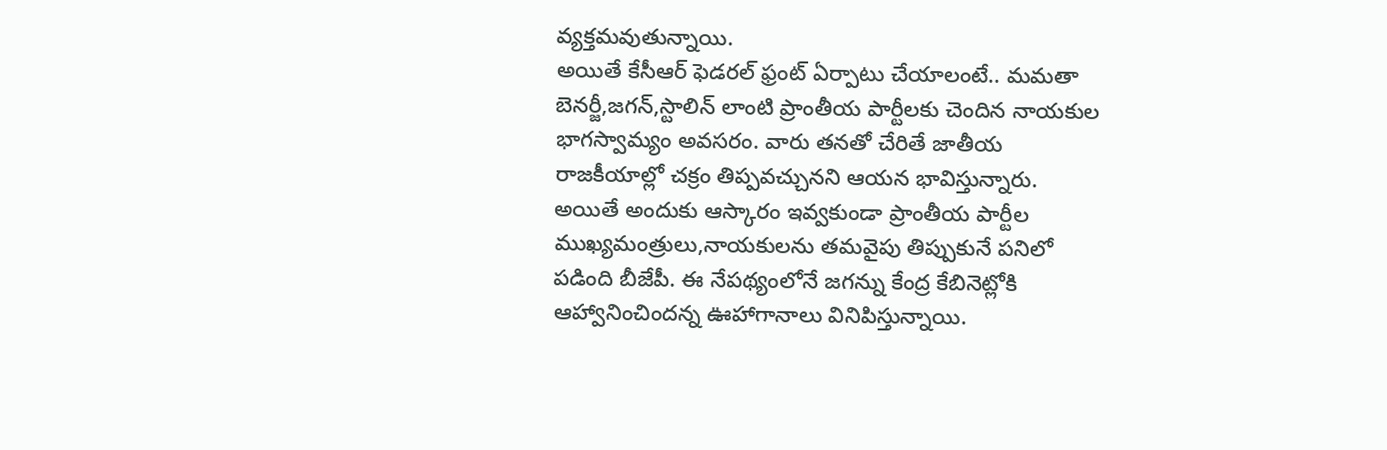వ్యక్తమవుతున్నాయి.
అయితే కేసీఆర్ ఫెడరల్ ఫ్రంట్ ఏర్పాటు చేయాలంటే.. మమతా బెనర్జీ,జగన్,స్టాలిన్ లాంటి ప్రాంతీయ పార్టీలకు చెందిన నాయకుల భాగస్వామ్యం అవసరం. వారు తనతో చేరితే జాతీయ రాజకీయాల్లో చక్రం తిప్పవచ్చునని ఆయన భావిస్తున్నారు. అయితే అందుకు ఆస్కారం ఇవ్వకుండా ప్రాంతీయ పార్టీల ముఖ్యమంత్రులు,నాయకులను తమవైపు తిప్పుకునే పనిలో పడింది బీజేపీ. ఈ నేపథ్యంలోనే జగన్ను కేంద్ర కేబినెట్లోకి ఆహ్వానించిందన్న ఊహాగానాలు వినిపిస్తున్నాయి.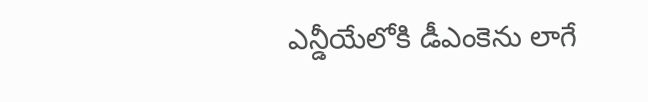ఎన్డీయేలోకి డీఎంకెను లాగే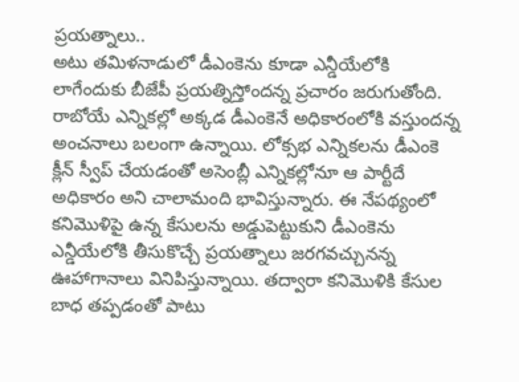ప్రయత్నాలు..
అటు తమిళనాడులో డీఎంకెను కూడా ఎన్డీయేలోకి లాగేందుకు బీజేపీ ప్రయత్నిస్తోందన్న ప్రచారం జరుగుతోంది. రాబోయే ఎన్నికల్లో అక్కడ డీఎంకెనే అధికారంలోకి వస్తుందన్న అంచనాలు బలంగా ఉన్నాయి. లోక్సభ ఎన్నికలను డీఎంకె క్లీన్ స్వీప్ చేయడంతో అసెంబ్లీ ఎన్నికల్లోనూ ఆ పార్టీదే అధికారం అని చాలామంది భావిస్తున్నారు. ఈ నేపథ్యంలో కనిమొళిపై ఉన్న కేసులను అడ్డుపెట్టుకుని డీఎంకెను ఎన్డీయేలోకి తీసుకొచ్చే ప్రయత్నాలు జరగవచ్చునన్న ఊహాగానాలు వినిపిస్తున్నాయి. తద్వారా కనిమొళికి కేసుల బాధ తప్పడంతో పాటు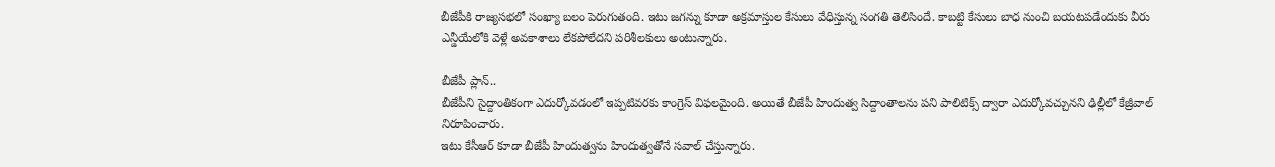బీజేపీకి రాజ్యసభలో సంఖ్యా బలం పెరుగుతంది. ఇటు జగన్ను కూడా అక్రమాస్తుల కేసులు వేధిస్తున్న సంగతి తెలిసిందే. కాబట్టి కేసులు బాధ నుంచి బయటపడేందుకు వీరు ఎన్డీయేలోకి వెళ్లే అవకాశాలు లేకపోలేదని పరిశీలకులు అంటున్నారు.

బీజేపీ ప్లాన్..
బీజేపీని సైద్దాంతికంగా ఎదుర్కోవడంలో ఇప్పటివరకు కాంగ్రెస్ విఫలమైంది. అయితే బీజేపీ హిందుత్వ సిద్దాంతాలను పని పాలిటిక్స్ ద్వారా ఎదుర్కోవచ్చునని ఢిల్లీలో కేజ్రీవాల్ నిరూపించారు.
ఇటు కేసీఆర్ కూడా బీజేపీ హిందుత్వను హిందుత్వతోనే సవాల్ చేస్తున్నారు.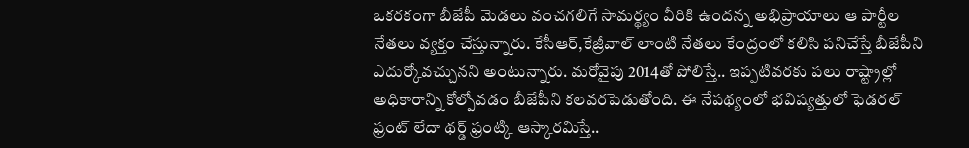ఒకరకంగా బీజేపీ మెడలు వంచగలిగే సామర్థ్యం వీరికి ఉందన్న అభిప్రాయాలు ఆ పార్టీల నేతలు వ్యక్తం చేస్తున్నారు. కేసీఆర్,కేజ్రీవాల్ లాంటి నేతలు కేంద్రంలో కలిసి పనిచేస్తే బీజేపీని ఎదుర్కోవచ్చునని అంటున్నారు. మరోవైపు 2014తో పోలిస్తే.. ఇప్పటివరకు పలు రాష్ట్రాల్లో అధికారాన్ని కోల్పోవడం బీజేపీని కలవరపెడుతోంది. ఈ నేపథ్యంలో భవిష్యత్తులో ఫెడరల్ ఫ్రంట్ లేదా థర్డ్ ఫ్రంట్కి ఆస్కారమిస్తే..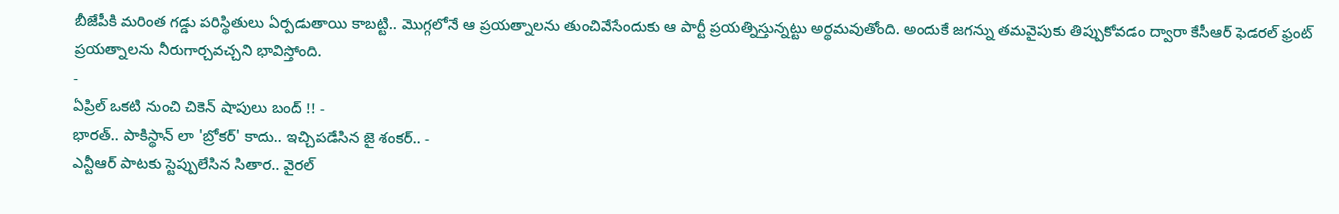బీజేపీకి మరింత గడ్డు పరిస్థితులు ఏర్పడుతాయి కాబట్టి.. మొగ్గలోనే ఆ ప్రయత్నాలను తుంచివేసేందుకు ఆ పార్టీ ప్రయత్నిస్తున్నట్టు అర్థమవుతోంది. అందుకే జగన్ను తమవైపుకు తిప్పుకోవడం ద్వారా కేసీఆర్ ఫెడరల్ ఫ్రంట్ ప్రయత్నాలను నీరుగార్చవచ్చని భావిస్తోంది.
-
ఏప్రిల్ ఒకటి నుంచి చికెన్ షాపులు బంద్ !! -
భారత్.. పాకిస్థాన్ లా 'బ్రోకర్' కాదు.. ఇచ్చిపడేసిన జై శంకర్.. -
ఎన్టీఆర్ పాటకు స్టెప్పులేసిన సితార.. వైరల్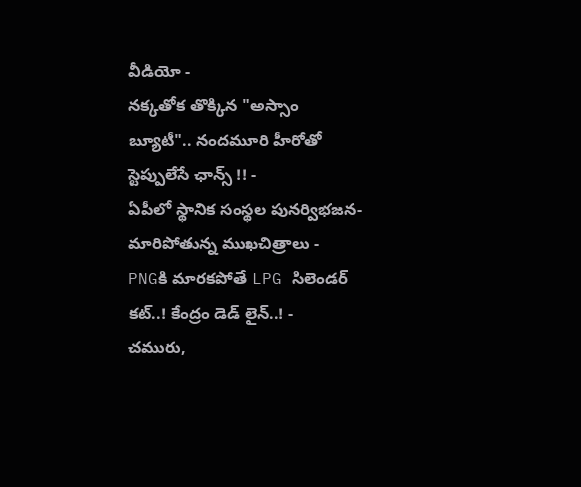వీడియో -
నక్కతోక తొక్కిన "అస్సాం బ్యూటీ".. నందమూరి హీరోతో స్టెప్పులేసే ఛాన్స్ !! -
ఏపీలో స్థానిక సంస్థల పునర్విభజన- మారిపోతున్న ముఖచిత్రాలు -
PNGకి మారకపోతే LPG సిలెండర్ కట్..! కేంద్రం డెడ్ లైన్..! -
చమురు,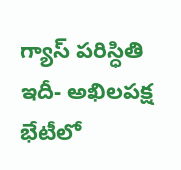గ్యాస్ పరిస్ధితి ఇదీ- అఖిలపక్ష భేటీలో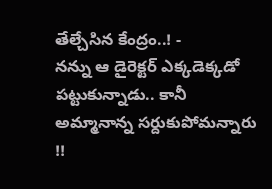తేల్చేసిన కేంద్రం..! -
నన్ను ఆ డైరెక్టర్ ఎక్కడెక్కడో పట్టుకున్నాడు.. కానీ అమ్మానాన్న సర్దుకుపోమన్నారు !!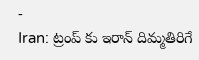-
Iran: ట్రంప్ కు ఇరాన్ దిమ్మతిరిగే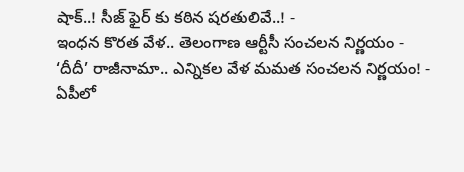షాక్..! సీజ్ ఫైర్ కు కఠిన షరతులివే..! -
ఇంధన కొరత వేళ.. తెలంగాణ ఆర్టీసీ సంచలన నిర్ణయం -
‘దీదీ’ రాజీనామా.. ఎన్నికల వేళ మమత సంచలన నిర్ణయం! -
ఏపీలో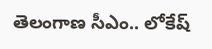తెలంగాణ సీఎం.. లోకేష్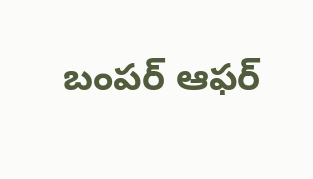బంపర్ ఆఫర్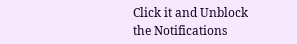Click it and Unblock the Notifications